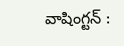వాషింగ్టన్ :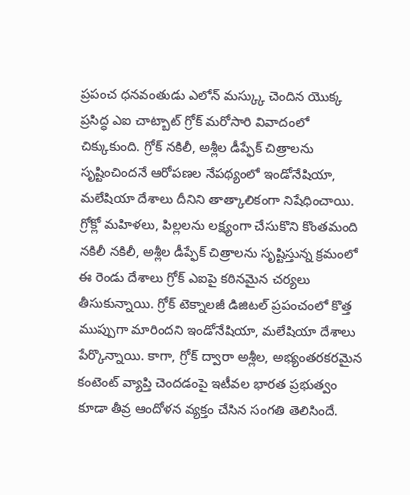ప్రపంచ ధనవంతుడు ఎలోన్ మస్క్కు చెందిన యొక్క ప్రసిద్ధ ఎఐ చాట్బాట్ గ్రోక్ మరోసారి వివాదంలో చిక్కుకుంది. గ్రోక్ నకిలీ, అశ్లీల డీప్ఫేక్ చిత్రాలను సృష్టించిందనే ఆరోపణల నేపథ్యంలో ఇండోనేషియా, మలేషియా దేశాలు దీనిని తాత్కాలికంగా నిషేధించాయి. గ్రోక్లో మహిళలు, పిల్లలను లక్ష్యంగా చేసుకొని కొంతమంది నకిలీ నకిలీ, అశ్లీల డీప్ఫేక్ చిత్రాలను సృష్టిస్తున్న క్రమంలో ఈ రెండు దేశాలు గ్రోక్ ఎఐపై కఠినమైన చర్యలు తీసుకున్నాయి. గ్రోక్ టెక్నాలజీ డిజిటల్ ప్రపంచంలో కొత్త ముప్పుగా మారిందని ఇండోనేషియా, మలేషియా దేశాలు పేర్కొన్నాయి. కాగా, గ్రోక్ ద్వారా అశ్లీల, అభ్యంతరకరమైన కంటెంట్ వ్యాప్తి చెందడంపై ఇటీవల భారత ప్రభుత్వం కూడా తీవ్ర ఆందోళన వ్యక్తం చేసిన సంగతి తెలిసిందే.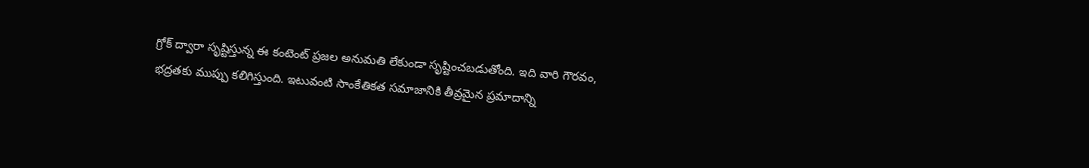గ్రోక్ ద్వారా సృష్టిస్తున్న ఈ కంటెంట్ ప్రజల అనుమతి లేకుండా సృష్టించబడుతోంది. ఇది వారి గౌరవం, భద్రతకు ముప్పు కలిగిస్తుంది. ఇటువంటి సాంకేతికత సమాజానికి తీవ్రమైన ప్రమాదాన్ని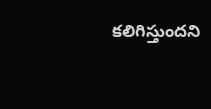కలిగిస్తుందని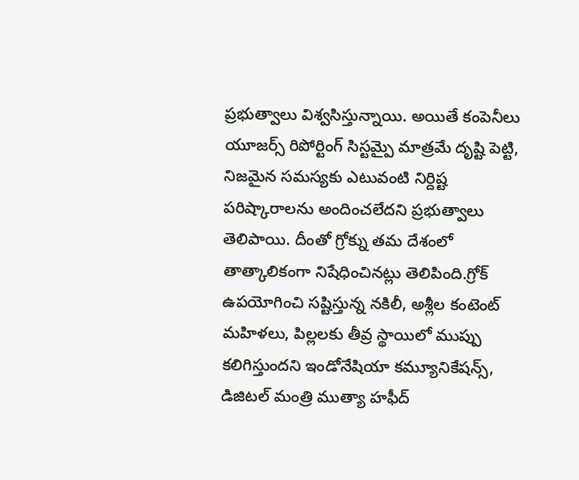ప్రభుత్వాలు విశ్వసిస్తున్నాయి. అయితే కంపెనీలు యూజర్స్ రిపోర్టింగ్ సిస్టమ్పై మాత్రమే దృష్టి పెట్టి, నిజమైన సమస్యకు ఎటువంటి నిర్దిష్ట పరిష్కారాలను అందించలేదని ప్రభుత్వాలు తెలిపాయి. దీంతో గ్రోక్ను తమ దేశంలో తాత్కాలికంగా నిషేధించినట్లు తెలిపింది.గ్రోక్ ఉపయోగించి సష్టిస్తున్న నకిలీ, అశ్లీల కంటెంట్ మహిళలు, పిల్లలకు తీవ్ర స్థాయిలో ముప్పు కలిగిస్తుందని ఇండోనేషియా కమ్యూనికేషన్స్, డిజిటల్ మంత్రి ముత్యా హఫీద్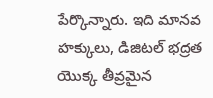పేర్కొన్నారు. ఇది మానవ హక్కులు, డిజిటల్ భద్రత యొక్క తీవ్రమైన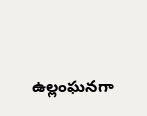ఉల్లంఘనగా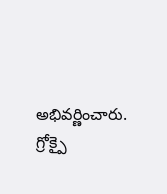అభివర్ణించారు.
గ్రోక్పై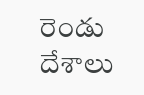రెండు దేశాలు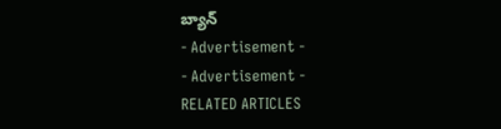బ్యాన్
- Advertisement -
- Advertisement -
RELATED ARTICLES